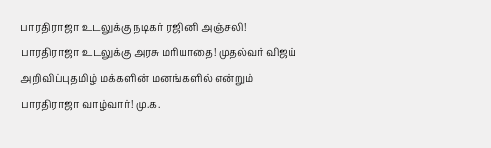பாரதிராஜா உடலுக்கு நடிகர் ரஜினி அஞ்சலி! பாரதிராஜா உடலுக்கு அரசு மரியாதை! முதல்வர் விஜய் அறிவிப்புதமிழ் மக்களின் மனங்களில் என்றும் பாரதிராஜா வாழ்வார்! மு.க.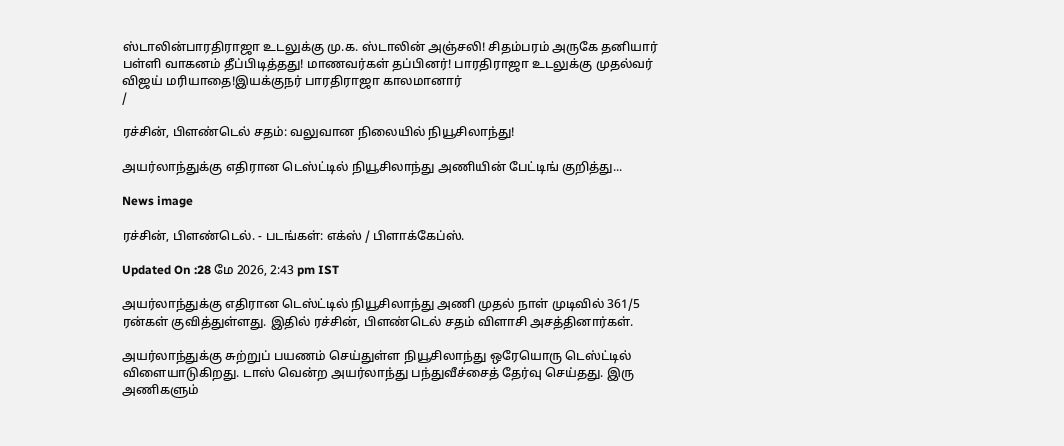ஸ்டாலின்பாரதிராஜா உடலுக்கு மு.க. ஸ்டாலின் அஞ்சலி! சிதம்பரம் அருகே தனியார் பள்ளி வாகனம் தீப்பிடித்தது! மாணவர்கள் தப்பினர்! பாரதிராஜா உடலுக்கு முதல்வர் விஜய் மரியாதை!இயக்குநர் பாரதிராஜா காலமானார்
/

ரச்சின், பிளண்டெல் சதம்: வலுவான நிலையில் நியூசிலாந்து!

அயர்லாந்துக்கு எதிரான டெஸ்ட்டில் நியூசிலாந்து அணியின் பேட்டிங் குறித்து...

News image

ரச்சின், பிளண்டெல். - படங்கள்: எக்ஸ் / பிளாக்கேப்ஸ்.

Updated On :28 மே 2026, 2:43 pm IST

அயர்லாந்துக்கு எதிரான டெஸ்ட்டில் நியூசிலாந்து அணி முதல் நாள் முடிவில் 361/5 ரன்கள் குவித்துள்ளது. இதில் ரச்சின், பிளண்டெல் சதம் விளாசி அசத்தினார்கள்.

அயர்லாந்துக்கு சுற்றுப் பயணம் செய்துள்ள நியூசிலாந்து ஒரேயொரு டெஸ்ட்டில் விளையாடுகிறது. டாஸ் வென்ற அயர்லாந்து பந்துவீச்சைத் தேர்வு செய்தது. இரு அணிகளும்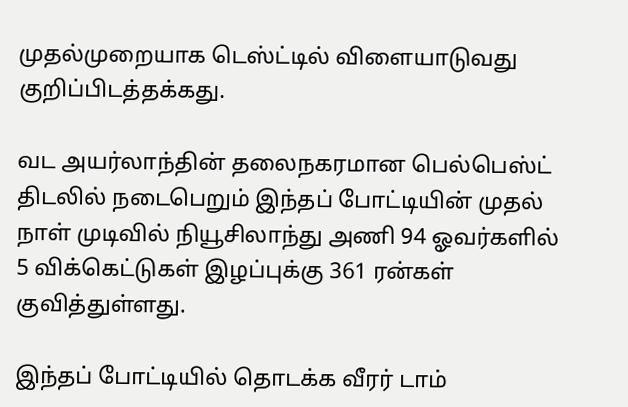முதல்முறையாக டெஸ்ட்டில் விளையாடுவது குறிப்பிடத்தக்கது.

வட அயர்லாந்தின் தலைநகரமான பெல்பெஸ்ட் திடலில் நடைபெறும் இந்தப் போட்டியின் முதல் நாள் முடிவில் நியூசிலாந்து அணி 94 ஓவர்களில் 5 விக்கெட்டுகள் இழப்புக்கு 361 ரன்கள் குவித்துள்ளது.

இந்தப் போட்டியில் தொடக்க வீரர் டாம்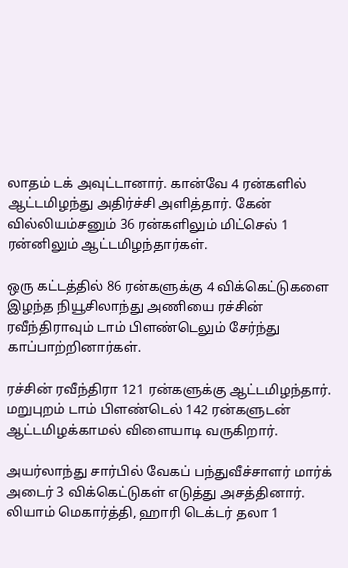லாதம் டக் அவுட்டானார். கான்வே 4 ரன்களில் ஆட்டமிழந்து அதிர்ச்சி அளித்தார். கேன் வில்லியம்சனும் 36 ரன்களிலும் மிட்செல் 1 ரன்னிலும் ஆட்டமிழந்தார்கள்.

ஒரு கட்டத்தில் 86 ரன்களுக்கு 4 விக்கெட்டுகளை இழந்த நியூசிலாந்து அணியை ரச்சின் ரவீந்திராவும் டாம் பிளண்டெலும் சேர்ந்து காப்பாற்றினார்கள்.

ரச்சின் ரவீந்திரா 121 ரன்களுக்கு ஆட்டமிழந்தார். மறுபுறம் டாம் பிளண்டெல் 142 ரன்களுடன் ஆட்டமிழக்காமல் விளையாடி வருகிறார்.

அயர்லாந்து சார்பில் வேகப் பந்துவீச்சாளர் மார்க் அடைர் 3 விக்கெட்டுகள் எடுத்து அசத்தினார். லியாம் மெகார்த்தி, ஹாரி டெக்டர் தலா 1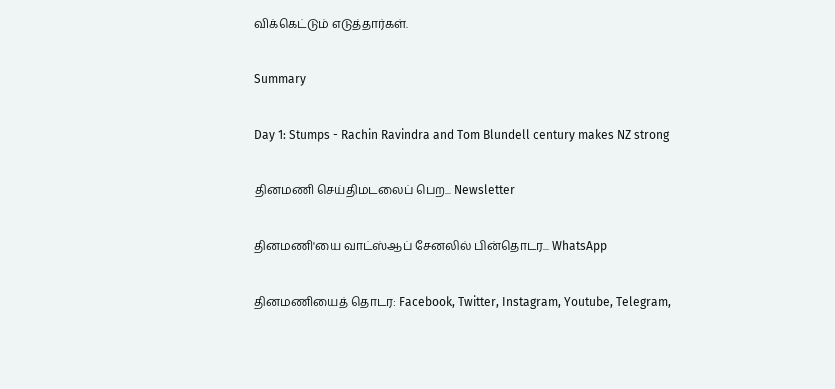விக்கெட்டும் எடுத்தார்கள்.

Summary

Day 1: Stumps - Rachin Ravindra and Tom Blundell century makes NZ strong

தினமணி செய்திமடலைப் பெற... Newsletter

தினமணி'யை வாட்ஸ்ஆப் சேனலில் பின்தொடர... WhatsApp

தினமணியைத் தொடர: Facebook, Twitter, Instagram, Youtube, Telegram,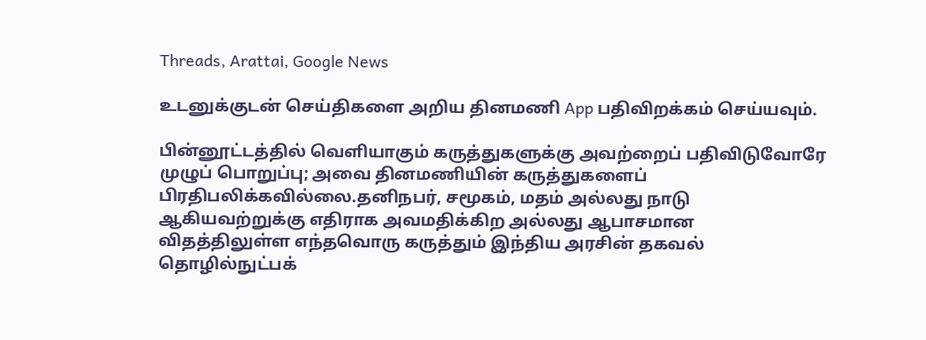Threads, Arattai, Google News

உடனுக்குடன் செய்திகளை அறிய தினமணி App பதிவிறக்கம் செய்யவும்.

பின்னூட்டத்தில் வெளியாகும் கருத்துகளுக்கு அவற்றைப் பதிவிடுவோரே முழுப் பொறுப்பு; அவை தினமணியின் கருத்துகளைப் பிரதிபலிக்கவில்லை.தனிநபர், சமூகம், மதம் அல்லது நாடு ஆகியவற்றுக்கு எதிராக அவமதிக்கிற அல்லது ஆபாசமான விதத்திலுள்ள எந்தவொரு கருத்தும் இந்திய அரசின் தகவல் தொழில்நுட்பக்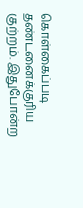கொள்கைப்படி தண்டனைக்குரிய குற்றம். இதுபோன்ற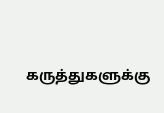கருத்துகளுக்கு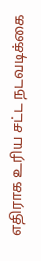எதிராக உரிய சட்ட நடவடிக்கை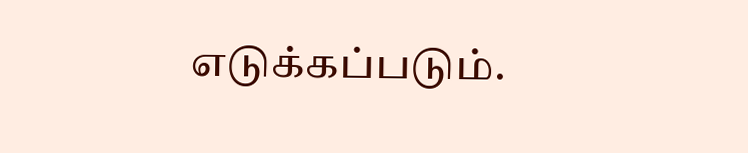எடுக்கப்படும்.